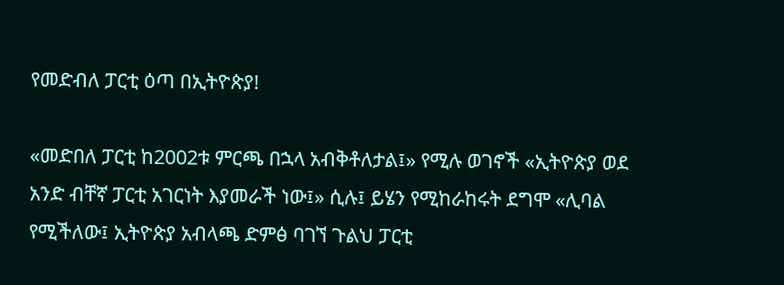የመድብለ ፓርቲ ዕጣ በኢትዮጵያ!

«መድበለ ፓርቲ ከ2002ቱ ምርጫ በኋላ አብቅቶለታል፤» የሚሉ ወገኖች «ኢትዮጵያ ወደ አንድ ብቸኛ ፓርቲ አገርነት እያመራች ነው፤» ሲሉ፤ ይሄን የሚከራከሩት ደግሞ «ሊባል የሚችለው፤ ኢትዮጵያ አብላጫ ድምፅ ባገኘ ጉልህ ፓርቲ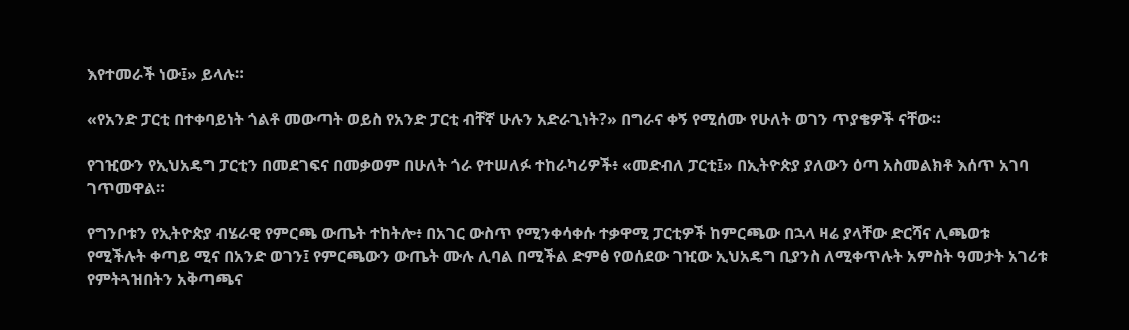እየተመራች ነው፤» ይላሉ።

«የአንድ ፓርቲ በተቀባይነት ጎልቶ መውጣት ወይስ የአንድ ፓርቲ ብቸኛ ሁሉን አድራጊነት?» በግራና ቀኝ የሚሰሙ የሁለት ወገን ጥያቄዎች ናቸው።

የገዢውን የኢህአዴግ ፓርቲን በመደገፍና በመቃወም በሁለት ጎራ የተሠለፉ ተከራካሪዎች፥ «መድብለ ፓርቲ፤» በኢትዮጵያ ያለውን ዕጣ አስመልክቶ እሰጥ አገባ ገጥመዋል።

የግንቦቱን የኢትዮጵያ ብሄራዊ የምርጫ ውጤት ተከትሎ፥ በአገር ውስጥ የሚንቀሳቀሱ ተቃዋሚ ፓርቲዎች ከምርጫው በኋላ ዛሬ ያላቸው ድርሻና ሊጫወቱ የሚችሉት ቀጣይ ሚና በአንድ ወገን፤ የምርጫውን ውጤት ሙሉ ሊባል በሚችል ድምፅ የወሰደው ገዢው ኢህአዴግ ቢያንስ ለሚቀጥሉት አምስት ዓመታት አገሪቱ የምትጓዝበትን አቅጣጫና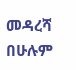መዳረሻ በሁሉም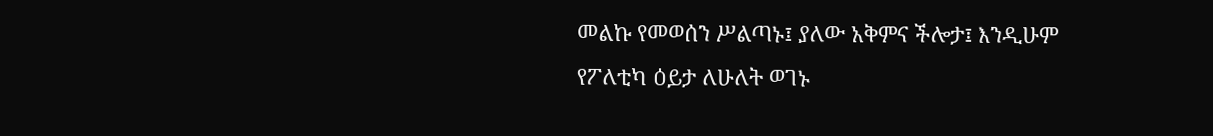መልኩ የመወሰን ሥልጣኑ፤ ያለው አቅምና ችሎታ፤ እንዲሁም የፖለቲካ ዕይታ ለሁለት ወገኑ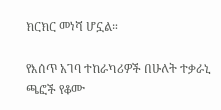ክርክር መነሻ ሆኗል።

የእሰጥ አገባ ተከራካሪዎች በሁለት ተቃራኒ ጫፎች የቆሙ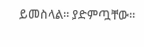ይመስላል። ያድምጧቸው።